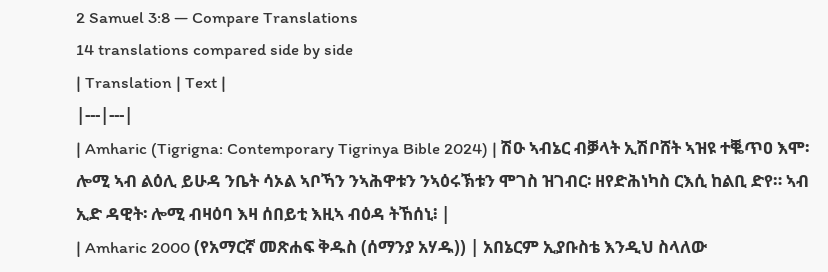2 Samuel 3:8 — Compare Translations
14 translations compared side by side
| Translation | Text |
|---|---|
| Amharic (Tigrigna: Contemporary Tigrinya Bible 2024) | ሽዑ ኣብኔር ብቓላት ኢሽቦሸት ኣዝዩ ተቘጥዐ እሞ፡ ሎሚ ኣብ ልዕሊ ይሁዳ ንቤት ሳኦል ኣቦኻን ንኣሕዋቱን ንኣዕሩኽቱን ሞገስ ዝገብር፡ ዘየድሕነካስ ርእሲ ከልቢ ድየ። ኣብ ኢድ ዳዊት፡ ሎሚ ብዛዕባ እዛ ሰበይቲ እዚኣ ብዕዳ ትኸሰኒ፧ |
| Amharic 2000 (የአማርኛ መጽሐፍ ቅዱስ (ሰማንያ አሃዱ)) | አበኔርም ኢያቡስቴ እንዲህ ስላለው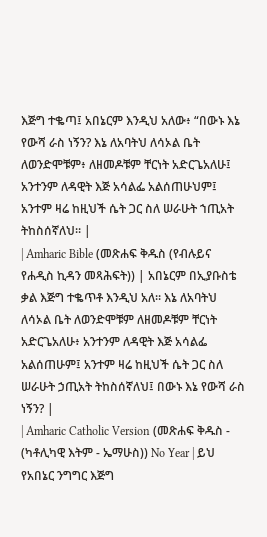እጅግ ተቈጣ፤ አበኔርም እንዲህ አለው፥ “በውኑ እኔ የውሻ ራስ ነኝን? እኔ ለአባትህ ለሳኦል ቤት ለወንድሞቹም፥ ለዘመዶቹም ቸርነት አድርጌአለሁ፤ አንተንም ለዳዊት እጅ አሳልፌ አልሰጠሁህም፤ አንተም ዛሬ ከዚህች ሴት ጋር ስለ ሠራሁት ኀጢአት ትከስሰኛለህ። |
| Amharic Bible (መጽሐፍ ቅዱስ (የብሉይና የሐዲስ ኪዳን መጻሕፍት)) | አበኔርም በኢያቡስቴ ቃል እጅግ ተቈጥቶ እንዲህ አለ። እኔ ለአባትህ ለሳኦል ቤት ለወንድሞቹም ለዘመዶቹም ቸርነት አድርጌአለሁ፥ አንተንም ለዳዊት እጅ አሳልፌ አልሰጠሁም፤ አንተም ዛሬ ከዚህች ሴት ጋር ስለ ሠራሁት ኃጢአት ትከስሰኛለህ፤ በውኑ እኔ የውሻ ራስ ነኝን? |
| Amharic Catholic Version (መጽሐፍ ቅዱስ - (ካቶሊካዊ እትም - ኤማሁስ)) No Year | ይህ የአበኔር ንግግር እጅግ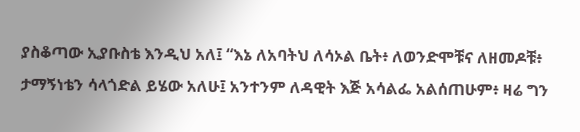ያስቆጣው ኢያቡስቴ እንዲህ አለ፤ “እኔ ለአባትህ ለሳኦል ቤት፥ ለወንድሞቹና ለዘመዶቹ፥ ታማኝነቴን ሳላጎድል ይሄው አለሁ፤ አንተንም ለዳዊት እጅ አሳልፌ አልሰጠሁም፥ ዛሬ ግን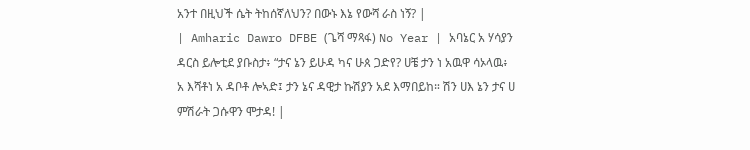አንተ በዚህች ሴት ትከሰኛለህን? በውኑ እኔ የውሻ ራስ ነኝ? |
| Amharic Dawro DFBE (ጌሻ ማጻፋ) No Year | አባኔር አ ሃሳያን ዳርስ ይሎቲደ ያቡስታ፥ “ታና ኔን ይሁዳ ካና ሁጰ ጋድየ? ሀቼ ታን ነ አዉዋ ሳኦላዉ፥ አ እሻቶነ አ ዳቦቶ ሎኣድ፤ ታን ኔና ዳዊታ ኩሽያን አደ እማበይከ። ሽን ሀእ ኔን ታና ሀ ምሽራት ጋሱዋን ሞታዳ! |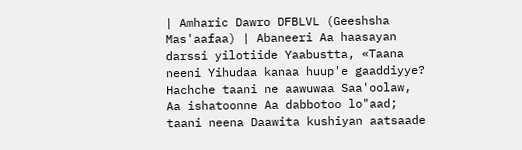| Amharic Dawro DFBLVL (Geeshsha Mas'aafaa) | Abaneeri Aa haasayan darssi yilotiide Yaabustta, «Taana neeni Yihudaa kanaa huup'e gaaddiyye? Hachche taani ne aawuwaa Saa'oolaw, Aa ishatoonne Aa dabbotoo lo"aad; taani neena Daawita kushiyan aatsaade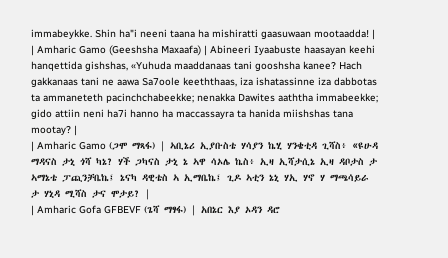immabeykke. Shin ha"i neeni taana ha mishiratti gaasuwaan mootaadda! |
| Amharic Gamo (Geeshsha Maxaafa) | Abineeri Iyaabuste haasayan keehi hanqettida gishshas, «Yuhuda maaddanaas tani gooshsha kanee? Hach gakkanaas tani ne aawa Sa7oole keeththaas, iza ishatassinne iza dabbotas ta ammaneteth pacinchchabeekke; nenakka Dawites aaththa immabeekke; gido attiin neni ha7i hanno ha maccassayra ta hanida miishshas tana mootay? |
| Amharic Gamo (ጋሞ ማጻፋ) | ኣቢኔሪ ኢያቡስቴ ሃሳያን ኬሂ ሃንቄቲዳ ጊሻስ፥ «ዩሁዳ ማዳናስ ታኒ ጎሻ ካኔ? ሃች ጋካናስ ታኒ ኔ ኣዋ ሳኦሌ ኬስ፥ ኢዛ ኢሻታሲኔ ኢዛ ዳቦታስ ታ ኣማኔቴ ፓጪንቻቤኬ፤ ኔናካ ዳዊቴስ ኣ ኢማቤኬ፤ ጊዶ ኣቲን ኔኒ ሃኢ ሃኖ ሃ ማጫሳይራ ታ ሃኒዳ ሚሻስ ታና ሞታይ? |
| Amharic Gofa GFBEVF (ጌሻ ማፃፋ) | አበኔር እያ ኦዳን ዳሮ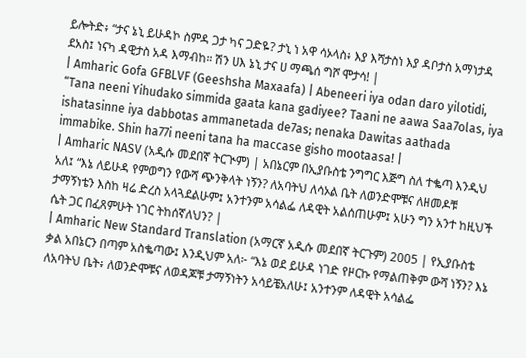ይሎትድ፥ “ታና ኔኒ ይሁዳኮ ስምዳ ጋታ ካና ጋድዬ? ታኒ ነ አዋ ሳኦላስ፥ እያ እሻታስነ እያ ዳቦታስ አማነታዳ ደአስ፤ ነናካ ዳዊታስ አዳ እማብከ። ሽን ሀእ ኔኒ ታና ሀ ማጫሰ ግሾ ሞታሳ! |
| Amharic Gofa GFBLVF (Geeshsha Maxaafa) | Abeneeri iya odan daro yilotidi, “Tana neeni Yihudako simmida gaata kana gadiyee? Taani ne aawa Saa7olas, iya ishatasinne iya dabbotas ammanetada de7as; nenaka Dawitas aathada immabike. Shin ha77i neeni tana ha maccase gisho mootaasa! |
| Amharic NASV (አዲሱ መደበኛ ትርጒም) | አበኔርም በኢያቡስቴ ንግግር እጅግ ስለ ተቈጣ እንዲህ አለ፤ “እኔ ለይሁዳ የምወግን የውሻ ጭንቅላት ነኝን? ለአባትህ ለሳኦል ቤት ለወንድሞቹና ለዘመዶቹ ታማኝነቴን እስከ ዛሬ ድረስ አላጓደልሁም፤ አንተንም አሳልፌ ለዳዊት አልሰጠሁም፤ አሁን ግን አንተ ከዚህች ሴት ጋር በፈጸምሁት ነገር ትከሰኛለህን? |
| Amharic New Standard Translation (አማርኛ አዲሱ መደበኛ ትርጉም) 2005 | የኢያቡስቴ ቃል አበኔርን በጣም አስቈጣው፤ እንዲህም አለ፦ “እኔ ወደ ይሁዳ ነገድ የዞርኩ የማልጠቅም ውሻ ነኝን? እኔ ለአባትህ ቤት፥ ለወንድሞቹና ለወዳጆቹ ታማኝነትን አሳይቼአለሁ፤ አንተንም ለዳዊት አሳልፌ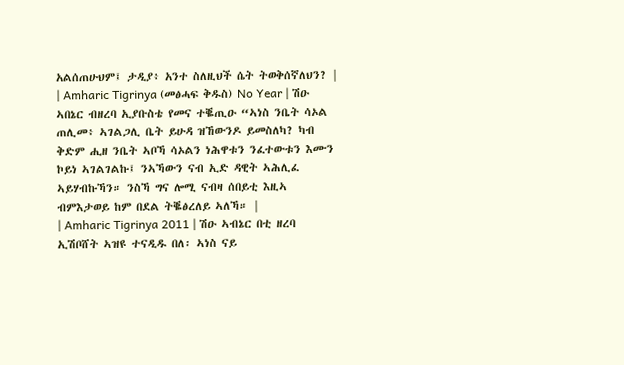አልሰጠሁህም፤ ታዲያ፥ አንተ ስለዚህች ሴት ትወቅሰኛለህን? |
| Amharic Tigrinya (መፅሓፍ ቅዱስ) No Year | ሽዑ ኣበኔር ብዘረባ ኢያቡስቴ የመና ተቘጢዑ “ኣነስ ንቤት ሳኦል ጠሊመ፥ ኣገልጋሊ ቤት ይሁዳ ዝኸውንዶ ይመስለካ? ካብ ቅድም ሒዘ ንቤት ኣቦኻ ሳኦልን ነሕዋቱን ንፈተውቱን እሙን ኮይነ ኣገልገልኩ፤ ንኣኻውን ናብ ኢድ ዳዊት ኣሕሊፈ ኣይሃብኩኻን። ንስኻ ግና ሎሚ ናብዛ ሰበይቲ እዚኣ ብምእታወይ ከም በደል ትቘፅረለይ ኣለኻ። |
| Amharic Tigrinya 2011 | ሽዑ ኣብኔር በቲ ዘረባ ኢሽቦሸት ኣዝዩ ተናዲዱ በለ፡ ኣነስ ናይ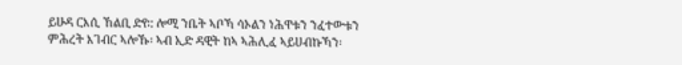ይሁዳ ርእሲ ኸልቢ ድየ∶: ሎሚ ንቤት ኣቦኻ ሳኦልን ነሕዋቱን ንፈተውቱን ምሕረት እገብር ኣሎኹ፡ ኣብ ኢድ ዳዊት ከኣ ኣሕሊፈ ኣይሀብኩኻን፡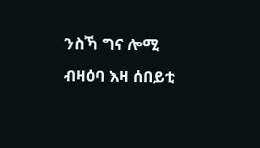ንስኻ ግና ሎሚ ብዛዕባ እዛ ሰበይቲ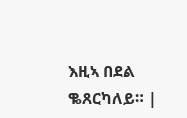እዚኣ በደል ቈጸርካለይ። |